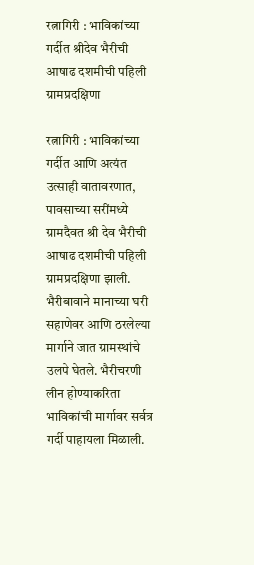रत्नागिरी : भाविकांच्या गर्दीत श्रीदेव भैरीची आषाढ दशमीची पहिली ग्रामप्रदक्षिणा

रत्नागिरी : भाविकांच्या गर्दीत आणि अत्यंत उत्साही वातावरणात, पावसाच्या सरींमध्ये ग्रामदैवत श्री देव भैरीची आषाढ दशमीची पहिली ग्रामप्रदक्षिणा झाली. भैरीबावाने मानाच्या घरी सहाणेवर आणि ठरलेल्या मार्गाने जात ग्रामस्थांचे उलपे घेतले. भैरीचरणी लीन होण्याकरिता भाविकांची मार्गावर सर्वत्र गर्दी पाहायला मिळाली.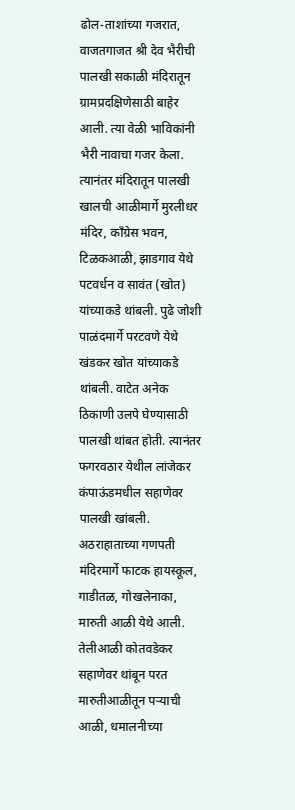ढोल-ताशांच्या गजरात, वाजतगाजत श्री देव भैरीची पालखी सकाळी मंदिरातून ग्रामप्रदक्षिणेसाठी बाहेर आली. त्या वेळी भाविकांनी भैरी नावाचा गजर केला. त्यानंतर मंदिरातून पालखी खालची आळीमार्गे मुरलीधर मंदिर, काँग्रेस भवन, टिळकआळी, झाडगाव येथे पटवर्धन व सावंत (खोत) यांच्याकडे थांबली. पुढे जोशी पाळंदमार्गे परटवणे येथे खंडकर खोत यांच्याकडे थांबली. वाटेत अनेक ठिकाणी उलपे घेण्यासाठी पालखी थांबत होती. त्यानंतर फगरवठार येथील लांजेकर कंपाऊंडमधील सहाणेवर पालखी खांबली. अठराहाताच्या गणपती मंदिरमार्गे फाटक हायस्कूल, गाडीतळ, गोखलेनाका, मारुती आळी येथे आली. तेलीआळी कोतवडेकर सहाणेवर थांबून परत मारुतीआळीतून पऱ्याची आळी, धमालनीच्या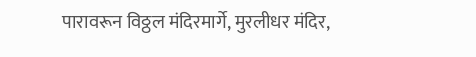पारावरून विठ्ठल मंदिरमार्गे, मुरलीधर मंदिर,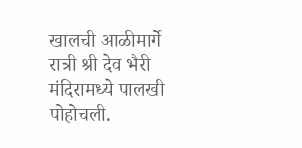खालची आळीमार्गे रात्री श्री देव भैरी मंदिरामध्ये पालखी पोहोचली.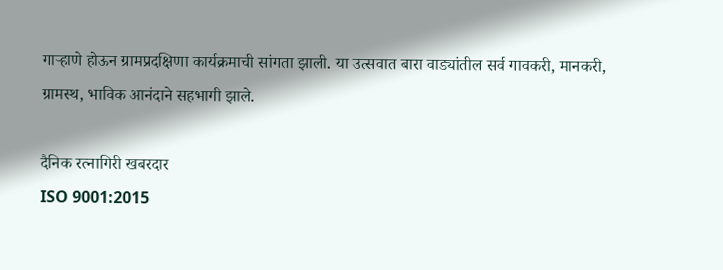गाऱ्हाणे होऊन ग्रामप्रदक्षिणा कार्यक्रमाची सांगता झाली. या उत्सवात बारा वाड्यांतील सर्व गावकरी, मानकरी, ग्रामस्थ, भाविक आनंदाने सहभागी झाले.

दैनिक रत्नागिरी खबरदार
ISO 9001:2015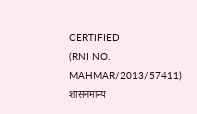CERTIFIED
(RNI NO. MAHMAR/2013/57411)
शासनमान्य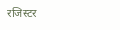रजिस्टर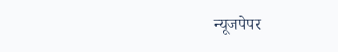न्यूजपेपर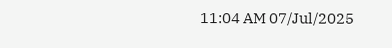11:04 AM 07/Jul/2025